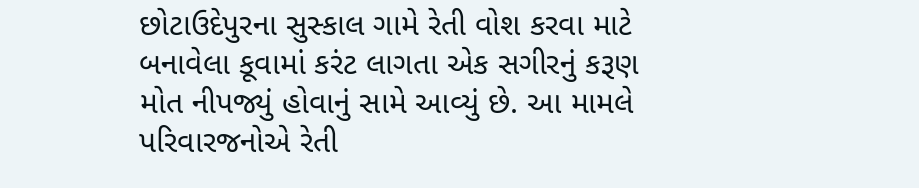છોટાઉદેપુરના સુસ્કાલ ગામે રેતી વોશ કરવા માટે બનાવેલા કૂવામાં કરંટ લાગતા એક સગીરનું કરૂણ મોત નીપજ્યું હોવાનું સામે આવ્યું છે. આ મામલે પરિવારજનોએ રેતી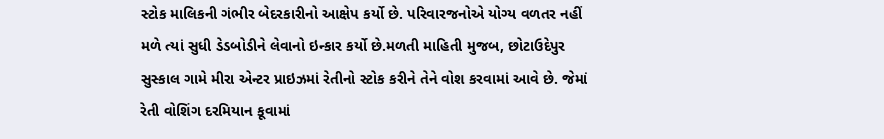સ્ટોક માલિકની ગંભીર બેદરકારીનો આક્ષેપ કર્યો છે. પરિવારજનોએ યોગ્ય વળતર નહીં મળે ત્યાં સુધી ડેડબોડીને લેવાનો ઇન્કાર કર્યો છે.મળતી માહિતી મુજબ, છોટાઉદેપુર સુસ્કાલ ગામે મીરા એન્ટર પ્રાઇઝમાં રેતીનો સ્ટોક કરીને તેને વોશ કરવામાં આવે છે. જેમાં રેતી વોશિંગ દરમિયાન કૂવામાં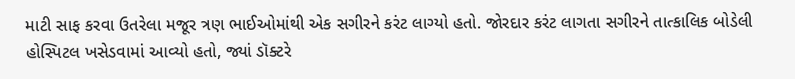માટી સાફ કરવા ઉતરેલા મજૂર ત્રણ ભાઈઓમાંથી એક સગીરને કરંટ લાગ્યો હતો. જોરદાર કરંટ લાગતા સગીરને તાત્કાલિક બોડેલી હોસ્પિટલ ખસેડવામાં આવ્યો હતો, જ્યાં ડૉક્ટરે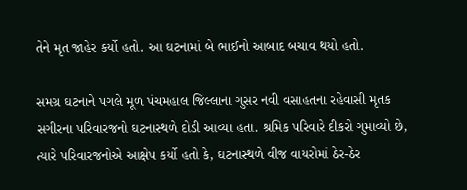તેને મૃત જાહેર કર્યો હતો. આ ઘટનામાં બે ભાઈનો આબાદ બચાવ થયો હતો.

સમગ્ર ઘટનાને પગલે મૂળ પંચમહાલ જિલ્લાના ગુસર નવી વસાહતના રહેવાસી મૃતક સગીરના પરિવારજનો ઘટનાસ્થળે દોડી આવ્યા હતા. શ્રમિક પરિવારે દીકરો ગુમાવ્યો છે, ત્યારે પરિવારજનોએ આક્ષેપ કર્યો હતો કે, ઘટનાસ્થળે વીજ વાયરોમાં ઠેર-ઠેર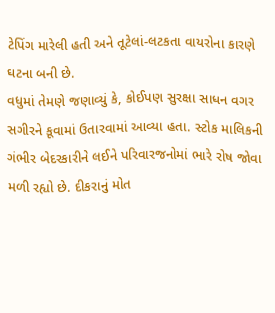ટેપિંગ મારેલી હતી અને તૂટેલાં-લટકતા વાયરોના કારણે ઘટના બની છે.
વધુમાં તેમણે જણાવ્યું કે, કોઈપણ સુરક્ષા સાધન વગર સગીરને કૂવામાં ઉતારવામાં આવ્યા હતા. સ્ટોક માલિકની ગંભીર બેદરકારીને લઈને પરિવારજનોમાં ભારે રોષ જોવા મળી રહ્યો છે. દીકરાનું મોત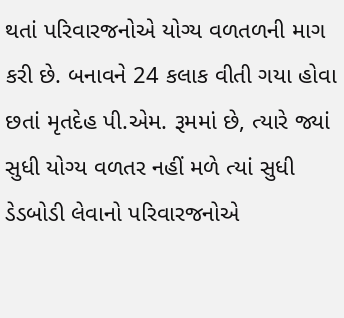થતાં પરિવારજનોએ યોગ્ય વળતળની માગ કરી છે. બનાવને 24 કલાક વીતી ગયા હોવા છતાં મૃતદેહ પી.એમ. રૂમમાં છે, ત્યારે જ્યાં સુધી યોગ્ય વળતર નહીં મળે ત્યાં સુધી ડેડબોડી લેવાનો પરિવારજનોએ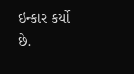ઇન્કાર કર્યો છે.